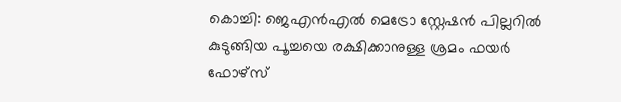കൊച്ചി: ജെഎൻഎൽ മെട്രോ സ്റ്റേഷൻ പില്ലറിൽ കുടുങ്ങിയ പൂച്ചയെ രക്ഷിക്കാനുള്ള ശ്രമം ഫയർ ഫോഴ്സ്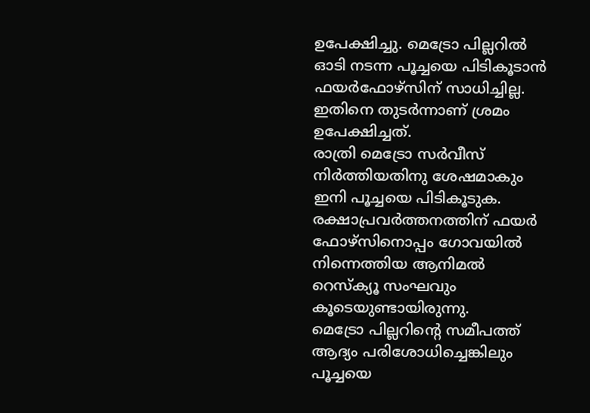ഉപേക്ഷിച്ചു. മെട്രോ പില്ലറിൽ ഓടി നടന്ന പൂച്ചയെ പിടികൂടാൻ ഫയർഫോഴ്സിന് സാധിച്ചില്ല. ഇതിനെ തുടർന്നാണ് ശ്രമം ഉപേക്ഷിച്ചത്.
രാത്രി മെട്രോ സർവീസ് നിർത്തിയതിനു ശേഷമാകും ഇനി പൂച്ചയെ പിടികൂടുക. രക്ഷാപ്രവർത്തനത്തിന് ഫയർ ഫോഴ്സിനൊപ്പം ഗോവയിൽ നിന്നെത്തിയ ആനിമൽ റെസ്ക്യൂ സംഘവും കൂടെയുണ്ടായിരുന്നു.
മെട്രോ പില്ലറിന്റെ സമീപത്ത് ആദ്യം പരിശോധിച്ചെങ്കിലും പൂച്ചയെ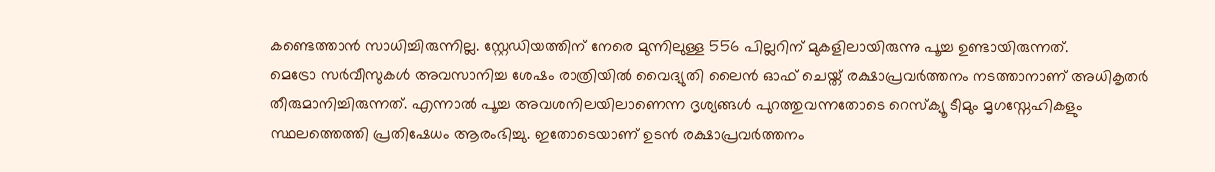കണ്ടെത്താൻ സാധിച്ചിരുന്നില്ല. സ്റ്റേഡിയത്തിന് നേരെ മുന്നിലുള്ള 556 പില്ലറിന് മുകളിലായിരുന്നു പൂച്ച ഉണ്ടായിരുന്നത്.
മെട്രോ സർവീസുകൾ അവസാനിച്ച ശേഷം രാത്രിയിൽ വൈദ്യുതി ലൈൻ ഓഫ് ചെയ്ത് രക്ഷാപ്രവർത്തനം നടത്താനാണ് അധികൃതർ തീരുമാനിച്ചിരുന്നത്. എന്നാൽ പൂച്ച അവശനിലയിലാണെന്ന ദൃശ്യങ്ങൾ പുറത്തുവന്നതോടെ റെസ്ക്യൂ ടീമും മൃഗസ്നേഹികളും സ്ഥലത്തെത്തി പ്രതിഷേധം ആരംഭിച്ചു. ഇതോടെയാണ് ഉടൻ രക്ഷാപ്രവർത്തനം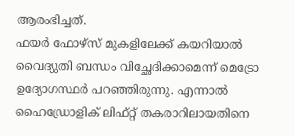ആരംഭിച്ചത്.
ഫയർ ഫോഴ്സ് മുകളിലേക്ക് കയറിയാൽ വൈദ്യുതി ബന്ധം വിച്ഛേദിക്കാമെന്ന് മെട്രോ ഉദ്യോഗസ്ഥർ പറഞ്ഞിരുന്നു. എന്നാൽ ഹൈഡ്രോളിക് ലിഫ്റ്റ് തകരാറിലായതിനെ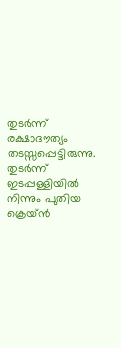തുടർന്ന് രക്ഷാദൗത്യം തടസ്സപ്പെട്ടിരുന്നു. തുടർന്ന് ഇടപ്പള്ളിയിൽ നിന്നും പുതിയ ക്രെയ്ൻ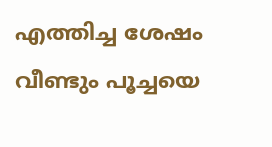എത്തിച്ച ശേഷം വീണ്ടും പൂച്ചയെ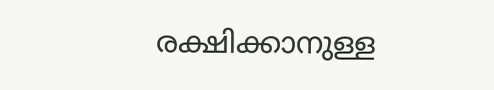രക്ഷിക്കാനുള്ള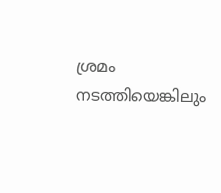ശ്രമം നടത്തിയെങ്കിലും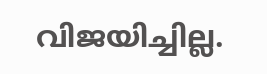വിജയിച്ചില്ല.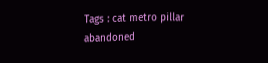Tags : cat metro pillar abandoned